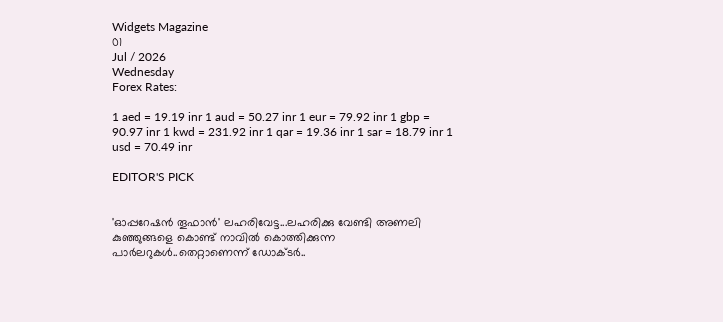Widgets Magazine
01
Jul / 2026
Wednesday
Forex Rates:

1 aed = 19.19 inr 1 aud = 50.27 inr 1 eur = 79.92 inr 1 gbp = 90.97 inr 1 kwd = 231.92 inr 1 qar = 19.36 inr 1 sar = 18.79 inr 1 usd = 70.49 inr

EDITOR'S PICK


'ഓപ്പറേഷൻ തൂഫാൻ' ലഹരിവേട്ട...ലഹരിക്കു വേണ്ടി അണലി കുഞ്ഞുങ്ങളെ കൊണ്ട് നാവിൽ കൊത്തിക്കുന്ന പാർലറുകൾ..തെറ്റാണെന്ന് ഡോക്ടർ..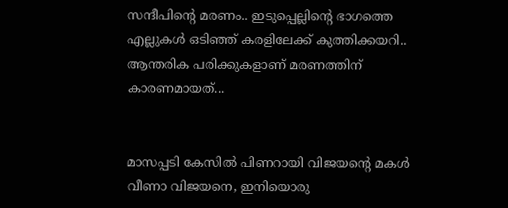സന്ദീപിന്റെ മരണം.. ഇടുപ്പെല്ലിന്റെ ഭാഗത്തെ എല്ലുകള്‍ ഒടിഞ്ഞ് കരളിലേക്ക് കുത്തിക്കയറി.. ആന്തരിക പരിക്കുകളാണ് മരണത്തിന് കാരണമായത്...


മാസപ്പടി കേസില്‍ പിണറായി വിജയന്റെ മകള്‍ വീണാ വിജയനെ, ഇനിയൊരു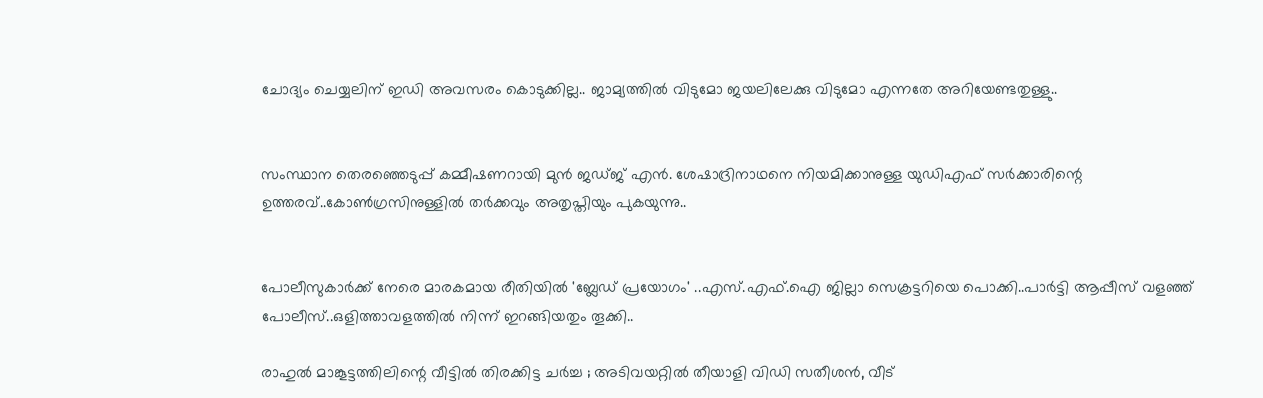ചോദ്യം ചെയ്യലിന് ഇഡി അവസരം കൊടുക്കില്ല.. ജാമ്യത്തില്‍ വിടുമോ ജയലിലേക്കു വിടുമോ എന്നതേ അറിയേണ്ടതുള്ളു..


സംസ്ഥാന തെരഞ്ഞെടുപ്പ് കമ്മീഷണറായി മുന്‍ ജഡ്ജ് എന്‍. ശേഷാദ്രിനാഥനെ നിയമിക്കാനുള്ള യുഡിഎഫ് സര്‍ക്കാരിന്റെ ഉത്തരവ്..കോണ്‍ഗ്രസിനുള്ളില്‍ തര്‍ക്കവും അതൃപ്തിയും പുകയുന്നു..


പോലീസുകാര്‍ക്ക് നേരെ മാരകമായ രീതിയില്‍ 'ബ്ലേഡ് പ്രയോഗം' ..എസ്.എഫ്.ഐ ജില്ലാ സെക്രട്ടറിയെ പൊക്കി..പാർട്ടി ആപ്പീസ് വളഞ്ഞ് പോലീസ്..ഒളിത്താവളത്തിൽ നിന്ന് ഇറങ്ങിയതും തൂക്കി..

രാഹുല്‍ മാങ്കൂട്ടത്തിലിന്റെ വീട്ടില്‍ തിരക്കിട്ട ചര്‍ച്ച ; അടിവയറ്റില്‍ തീയാളി വിഡി സതീശന്‍, വീട്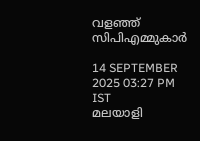വളഞ്ഞ് സിപിഎമ്മുകാര്‍

14 SEPTEMBER 2025 03:27 PM IST
മലയാളി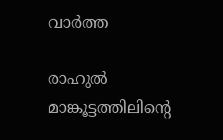വാര്‍ത്ത

രാഹുല്‍ മാങ്കൂട്ടത്തിലിന്റെ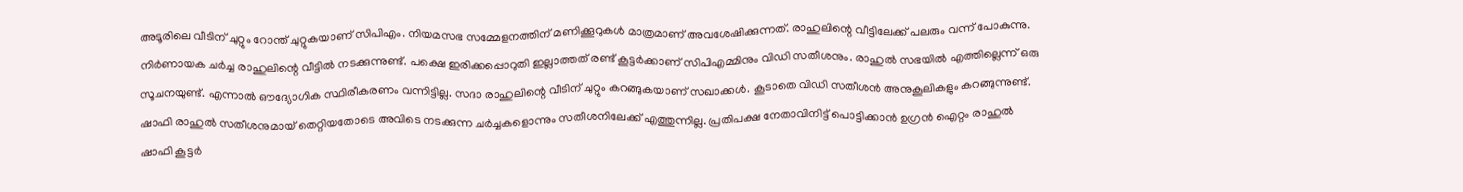അടൂരിലെ വീടിന് ചുറ്റും റോന്ത് ചുറ്റുകയാണ് സിപിഎം. നിയമസഭ സമ്മേളനത്തിന് മണിക്കൂറുകള്‍ മാത്രമാണ് അവശേഷിക്കുന്നത്. രാഹുലിന്റെ വീട്ടിലേക്ക് പലരും വന്ന് പോകുന്നു. നിര്‍ണായക ചര്‍ച്ച രാഹുലിന്റെ വീട്ടില്‍ നടക്കുന്നുണ്ട്. പക്ഷെ ഇരിക്കപ്പൊറുതി ഇല്ലാത്തത് രണ്ട് കൂട്ടര്‍ക്കാണ് സിപിഎമ്മിനും വിഡി സതീശനും. രാഹുല്‍ സഭയില്‍ എത്തില്ലെന്ന് ഒരു സൂചനയുണ്ട്. എന്നാല്‍ ഔദ്യോഗിക സ്ഥിരീകരണം വന്നിട്ടില്ല. സദാ രാഹുലിന്റെ വീടിന് ചുറ്റും കറങ്ങുകയാണ് സഖാക്കള്‍. കൂടാതെ വിഡി സതീശന്‍ അനുകൂലികളും കറങ്ങുന്നുണ്ട്. ഷാഫി രാഹുല്‍ സതീശനുമായ് തെറ്റിയതോടെ അവിടെ നടക്കുന്ന ചര്‍ച്ചകളൊന്നും സതീശനിലേക്ക് എത്തുന്നില്ല. പ്രതിപക്ഷ നേതാവിനിട്ട് പൊട്ടിക്കാന്‍ ഉഗ്രന്‍ ഐറ്റം രാഹുല്‍ ഷാഫി കൂട്ടര്‍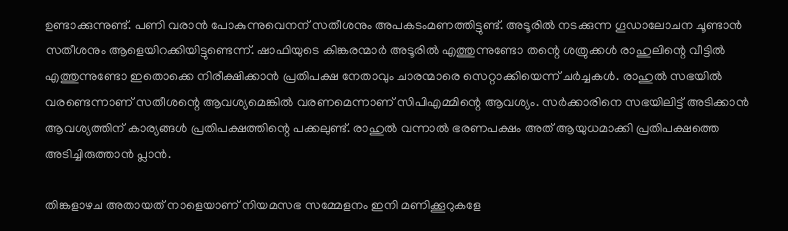ഉണ്ടാക്കുന്നുണ്ട്. പണി വരാന്‍ പോകുന്നുവെനന് സതീശനും അപകടംമണത്തിട്ടുണ്ട്. അടൂരില്‍ നടക്കുന്ന ഗൂഡാലോചന ചൂണ്ടാന്‍ സതീശനും ആളെയിറക്കിയിട്ടുണ്ടെന്ന്. ഷാഫിയുടെ കിങ്കരന്മാര്‍ അടൂരില്‍ എത്തുന്നുണ്ടോ തന്റെ ശത്രുക്കള്‍ രാഹുലിന്റെ വീട്ടില്‍ എത്തുന്നുണ്ടോ ഇതൊക്കെ നിരീക്ഷിക്കാന്‍ പ്രതിപക്ഷ നേതാവും ചാരന്മാരെ സെറ്റാക്കിയെന്ന് ചര്‍ച്ചകള്‍. രാഹുല്‍ സഭയില്‍ വരണ്ടെന്നാണ് സതീശന്റെ ആവശ്യമെങ്കില്‍ വരണമെന്നാണ് സിപിഎമ്മിന്റെ ആവശ്യം. സര്‍ക്കാരിനെ സഭയിലിട്ട് അടിക്കാന്‍ ആവശ്യത്തിന് കാര്യങ്ങള്‍ പ്രതിപക്ഷത്തിന്റെ പക്കലുണ്ട്. രാഹുല്‍ വന്നാല്‍ ഭരണപക്ഷം അത് ആയുധമാക്കി പ്രതിപക്ഷത്തെ അടിച്ചിരുത്താന്‍ പ്ലാന്‍.

തിങ്കളാഴച അതായത് നാളെയാണ് നിയമസഭ സമ്മേളനം ഇനി മണിക്കൂറുകളേ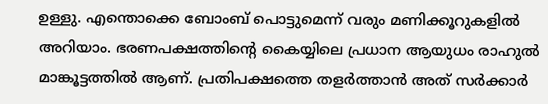ഉള്ളു. എന്തൊക്കെ ബോംബ് പൊട്ടുമെന്ന് വരും മണിക്കൂറുകളില്‍ അറിയാം. ഭരണപക്ഷത്തിന്റെ കൈയ്യിലെ പ്രധാന ആയുധം രാഹുല്‍ മാങ്കൂട്ടത്തില്‍ ആണ്. പ്രതിപക്ഷത്തെ തളര്‍ത്താന്‍ അത് സര്‍ക്കാര്‍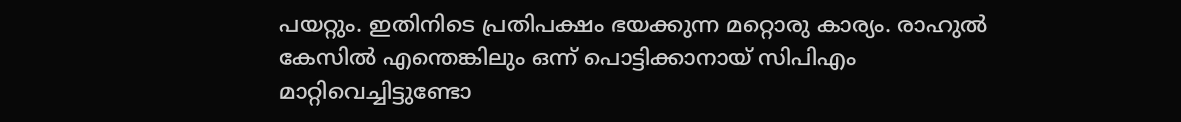പയറ്റും. ഇതിനിടെ പ്രതിപക്ഷം ഭയക്കുന്ന മറ്റൊരു കാര്യം. രാഹുല്‍ കേസില്‍ എന്തെങ്കിലും ഒന്ന് പൊട്ടിക്കാനായ് സിപിഎം മാറ്റിവെച്ചിട്ടുണ്ടോ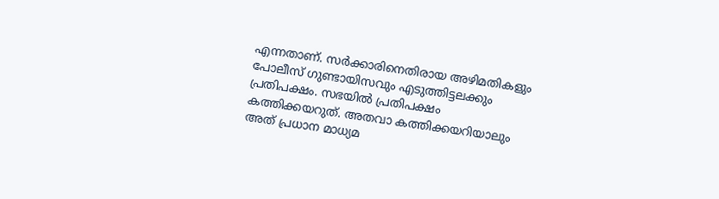എന്നതാണ്. സര്‍ക്കാരിനെതിരായ അഴിമതികളും പോലീസ് ഗുണ്ടായിസവും എടുത്തിട്ടലക്കും പ്രതിപക്ഷം. സഭയില്‍ പ്രതിപക്ഷം കത്തിക്കയറുത്. അതവാ കത്തിക്കയറിയാലും അത് പ്രധാന മാധ്യമ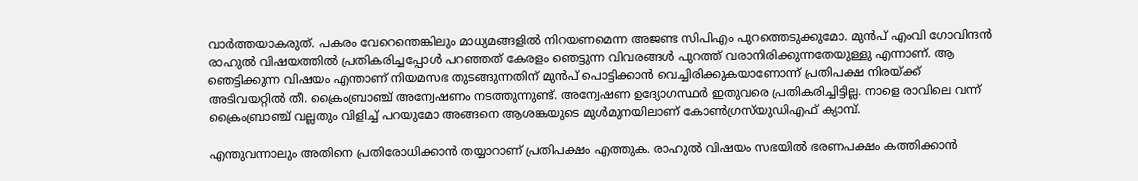വാര്‍ത്തയാകരുത്. പകരം വേറെന്തെങ്കിലും മാധ്യമങ്ങളില്‍ നിറയണമെന്ന അജണ്ട സിപിഎം പുറത്തെടുക്കുമോ. മുന്‍പ് എംവി ഗോവിന്ദന്‍ രാഹുല്‍ വിഷയത്തില്‍ പ്രതികരിച്ചപ്പോള്‍ പറഞ്ഞത് കേരളം ഞെട്ടുന്ന വിവരങ്ങള്‍ പുറത്ത് വരാനിരിക്കുന്നതേയുള്ളു എന്നാണ്. ആ ഞെട്ടിക്കുന്ന വിഷയം എന്താണ് നിയമസഭ തുടങ്ങുന്നതിന് മുന്‍പ് പൊട്ടിക്കാന്‍ വെച്ചിരിക്കുകയാണോന്ന് പ്രതിപക്ഷ നിരയ്ക്ക് അടിവയറ്റില്‍ തീ. ക്രൈംബ്രാഞ്ച് അന്വേഷണം നടത്തുന്നുണ്ട്. അന്വേഷണ ഉദ്യോഗസ്ഥര്‍ ഇതുവരെ പ്രതികരിച്ചിട്ടില്ല. നാളെ രാവിലെ വന്ന് ക്രൈംബ്രാഞ്ച് വല്ലതും വിളിച്ച് പറയുമോ അങ്ങനെ ആശങ്കയുടെ മുള്‍മുനയിലാണ് കോണ്‍ഗ്രസ്‌യുഡിഎഫ് ക്യാമ്പ്.

എന്തുവന്നാലും അതിനെ പ്രതിരോധിക്കാന്‍ തയ്യാറാണ് പ്രതിപക്ഷം എത്തുക. രാഹുല്‍ വിഷയം സഭയില്‍ ഭരണപക്ഷം കത്തിക്കാന്‍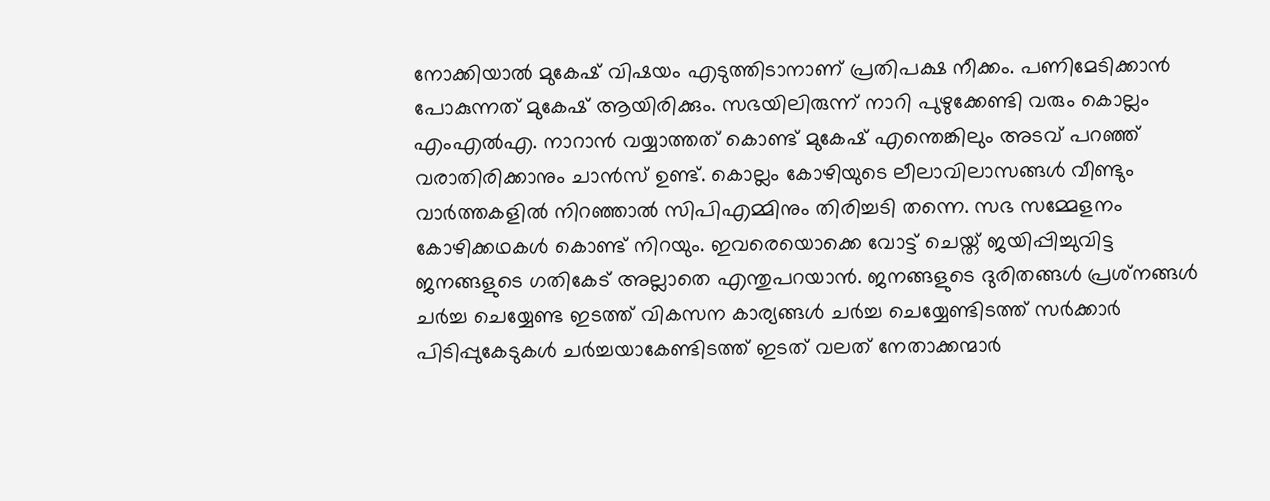നോക്കിയാല്‍ മുകേഷ് വിഷയം എടുത്തിടാനാണ് പ്രതിപക്ഷ നീക്കം. പണിമേടിക്കാന്‍ പോകുന്നത് മുകേഷ് ആയിരിക്കും. സഭയിലിരുന്ന് നാറി പുഴുക്കേണ്ടി വരും കൊല്ലം എംഎല്‍എ. നാറാന്‍ വയ്യാത്തത് കൊണ്ട് മുകേഷ് എന്തെങ്കിലും അടവ് പറഞ്ഞ് വരാതിരിക്കാനും ചാന്‍സ് ഉണ്ട്. കൊല്ലം കോഴിയുടെ ലീലാവിലാസങ്ങള്‍ വീണ്ടും വാര്‍ത്തകളില്‍ നിറഞ്ഞാല്‍ സിപിഎമ്മിനും തിരിച്ചടി തന്നെ. സഭ സമ്മേളനം കോഴിക്കഥകള്‍ കൊണ്ട് നിറയും. ഇവരെയൊക്കെ വോട്ട് ചെയ്ത് ജയിപ്പിച്ചുവിട്ട ജനങ്ങളുടെ ഗതികേട് അല്ലാതെ എന്തുപറയാന്‍. ജനങ്ങളുടെ ദുരിതങ്ങള്‍ പ്രശ്‌നങ്ങള്‍ ചര്‍ച്ച ചെയ്യേണ്ട ഇടത്ത് വികസന കാര്യങ്ങള്‍ ചര്‍ച്ച ചെയ്യേണ്ടിടത്ത് സര്‍ക്കാര്‍ പിടിപ്പുകേടുകള്‍ ചര്‍ച്ചയാകേണ്ടിടത്ത് ഇടത് വലത് നേതാക്കന്മാര്‍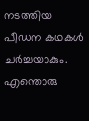നടത്തിയ പീഡന കഥകള്‍ ചര്‍ച്ചയാകും. എന്തൊരു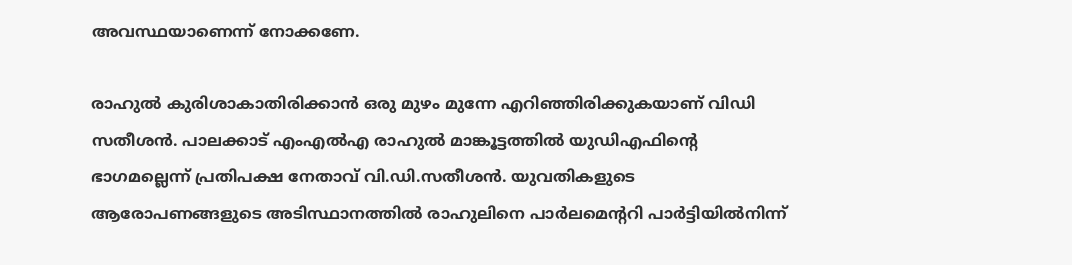അവസ്ഥയാണെന്ന് നോക്കണേ.

രാഹുല്‍ കുരിശാകാതിരിക്കാന്‍ ഒരു മുഴം മുന്നേ എറിഞ്ഞിരിക്കുകയാണ് വിഡി സതീശന്‍. പാലക്കാട് എംഎല്‍എ രാഹുല്‍ മാങ്കൂട്ടത്തില്‍ യുഡിഎഫിന്റെ ഭാഗമല്ലെന്ന് പ്രതിപക്ഷ നേതാവ് വി.ഡി.സതീശന്‍. യുവതികളുടെ ആരോപണങ്ങളുടെ അടിസ്ഥാനത്തില്‍ രാഹുലിനെ പാര്‍ലമെന്ററി പാര്‍ട്ടിയില്‍നിന്ന്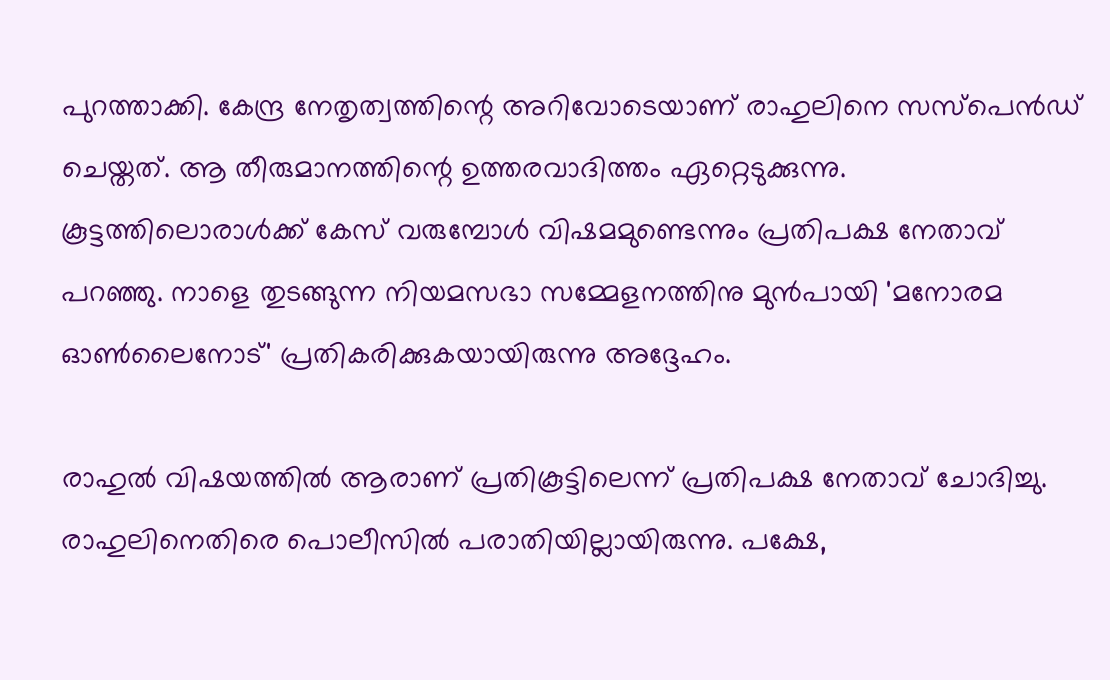പുറത്താക്കി. കേന്ദ്ര നേതൃത്വത്തിന്റെ അറിവോടെയാണ് രാഹുലിനെ സസ്‌പെന്‍ഡ് ചെയ്തത്. ആ തീരുമാനത്തിന്റെ ഉത്തരവാദിത്തം ഏറ്റെടുക്കുന്നു. കൂട്ടത്തിലൊരാള്‍ക്ക് കേസ് വരുമ്പോള്‍ വിഷമമുണ്ടെന്നും പ്രതിപക്ഷ നേതാവ് പറഞ്ഞു. നാളെ തുടങ്ങുന്ന നിയമസഭാ സമ്മേളനത്തിനു മുന്‍പായി 'മനോരമ ഓണ്‍ലൈനോട്' പ്രതികരിക്കുകയായിരുന്നു അദ്ദേഹം.

രാഹുല്‍ വിഷയത്തില്‍ ആരാണ് പ്രതികൂട്ടിലെന്ന് പ്രതിപക്ഷ നേതാവ് ചോദിച്ചു. രാഹുലിനെതിരെ പൊലീസില്‍ പരാതിയില്ലായിരുന്നു. പക്ഷേ,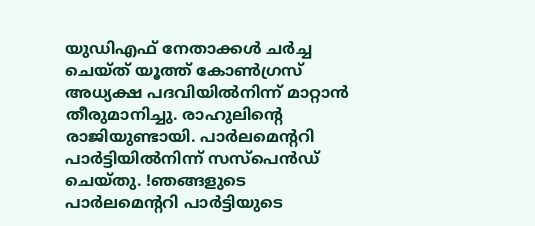യുഡിഎഫ് നേതാക്കള്‍ ചര്‍ച്ച ചെയ്ത് യൂത്ത് കോണ്‍ഗ്രസ് അധ്യക്ഷ പദവിയില്‍നിന്ന് മാറ്റാന്‍ തീരുമാനിച്ചു. രാഹുലിന്റെ രാജിയുണ്ടായി. പാര്‍ലമെന്ററി പാര്‍ട്ടിയില്‍നിന്ന് സസ്‌പെന്‍ഡ് ചെയ്തു. !ഞങ്ങളുടെ പാര്‍ലമെന്ററി പാര്‍ട്ടിയുടെ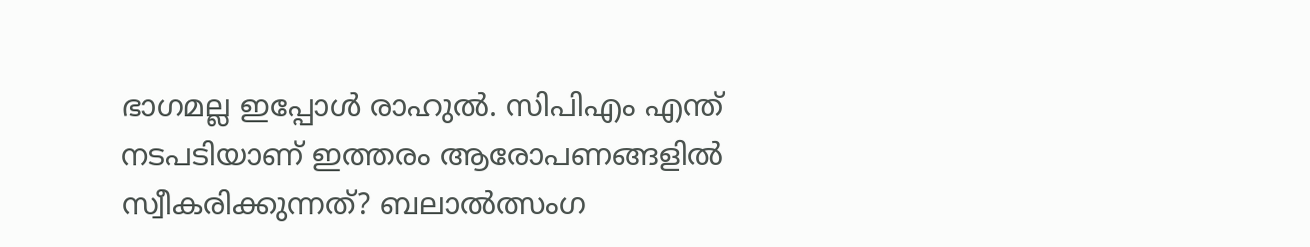ഭാഗമല്ല ഇപ്പോള്‍ രാഹുല്‍. സിപിഎം എന്ത് നടപടിയാണ് ഇത്തരം ആരോപണങ്ങളില്‍ സ്വീകരിക്കുന്നത്? ബലാല്‍ത്സംഗ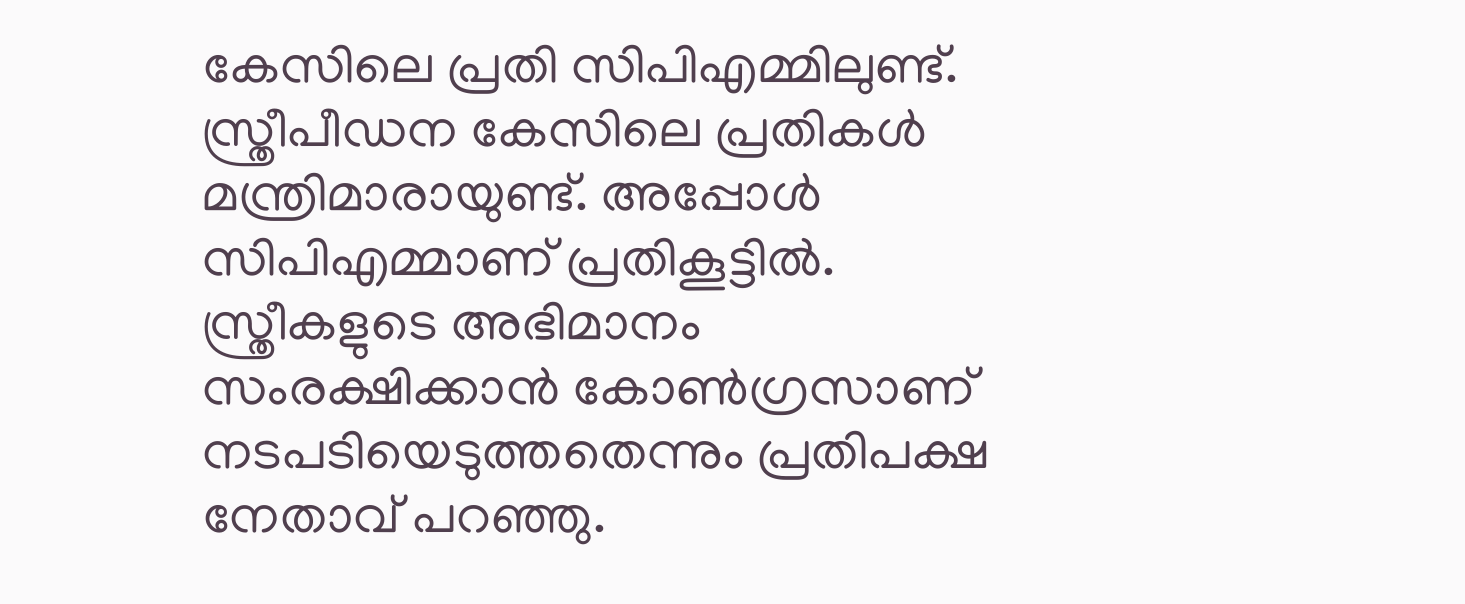കേസിലെ പ്രതി സിപിഎമ്മിലുണ്ട്. സ്ത്രീപീഡന കേസിലെ പ്രതികള്‍ മന്ത്രിമാരായുണ്ട്. അപ്പോള്‍ സിപിഎമ്മാണ് പ്രതികൂട്ടില്‍. സ്ത്രീകളുടെ അഭിമാനം സംരക്ഷിക്കാന്‍ കോണ്‍ഗ്രസാണ് നടപടിയെടുത്തതെന്നും പ്രതിപക്ഷ നേതാവ് പറഞ്ഞു.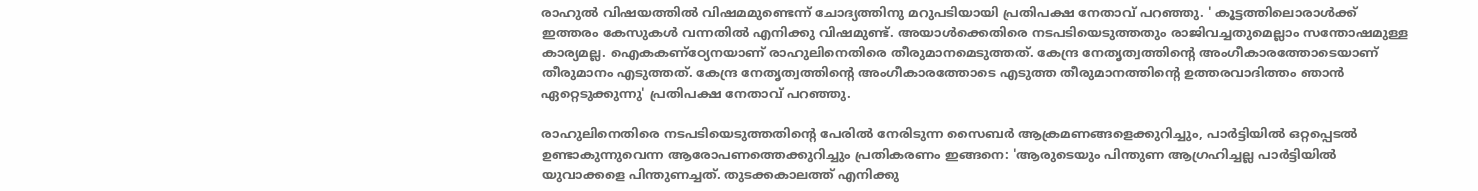രാഹുല്‍ വിഷയത്തില്‍ വിഷമമുണ്ടെന്ന് ചോദ്യത്തിനു മറുപടിയായി പ്രതിപക്ഷ നേതാവ് പറഞ്ഞു. ' കൂട്ടത്തിലൊരാള്‍ക്ക് ഇത്തരം കേസുകള്‍ വന്നതില്‍ എനിക്കു വിഷമുണ്ട്. അയാള്‍ക്കെതിരെ നടപടിയെടുത്തതും രാജിവച്ചതുമെല്ലാം സന്തോഷമുള്ള കാര്യമല്ല. ഐകകണ്‌ഠ്യേനയാണ് രാഹുലിനെതിരെ തീരുമാനമെടുത്തത്. കേന്ദ്ര നേതൃത്വത്തിന്റെ അംഗീകാരത്തോടെയാണ് തീരുമാനം എടുത്തത്. കേന്ദ്ര നേതൃത്വത്തിന്റെ അംഗീകാരത്തോടെ എടുത്ത തീരുമാനത്തിന്റെ ഉത്തരവാദിത്തം ഞാന്‍ ഏറ്റെടുക്കുന്നു' പ്രതിപക്ഷ നേതാവ് പറഞ്ഞു.

രാഹുലിനെതിരെ നടപടിയെടുത്തതിന്റെ പേരില്‍ നേരിടുന്ന സൈബര്‍ ആക്രമണങ്ങളെക്കുറിച്ചും, പാര്‍ട്ടിയില്‍ ഒറ്റപ്പെടല്‍ ഉണ്ടാകുന്നുവെന്ന ആരോപണത്തെക്കുറിച്ചും പ്രതികരണം ഇങ്ങനെ: 'ആരുടെയും പിന്തുണ ആഗ്രഹിച്ചല്ല പാര്‍ട്ടിയില്‍ യുവാക്കളെ പിന്തുണച്ചത്. തുടക്കകാലത്ത് എനിക്കു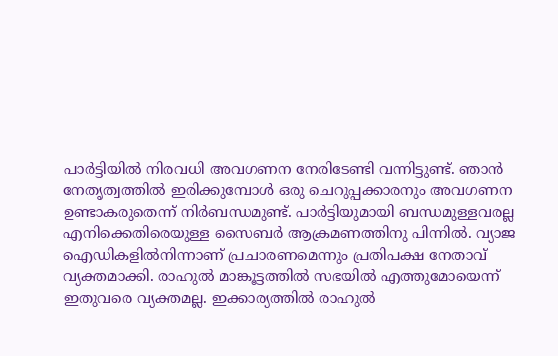പാര്‍ട്ടിയില്‍ നിരവധി അവഗണന നേരിടേണ്ടി വന്നിട്ടുണ്ട്. ഞാന്‍ നേതൃത്വത്തില്‍ ഇരിക്കുമ്പോള്‍ ഒരു ചെറുപ്പക്കാരനും അവഗണന ഉണ്ടാകരുതെന്ന് നിര്‍ബന്ധമുണ്ട്. പാര്‍ട്ടിയുമായി ബന്ധമുള്ളവരല്ല എനിക്കെതിരെയുള്ള സൈബര്‍ ആക്രമണത്തിനു പിന്നില്‍. വ്യാജ ഐഡികളില്‍നിന്നാണ് പ്രചാരണമെന്നും പ്രതിപക്ഷ നേതാവ് വ്യക്തമാക്കി. രാഹുല്‍ മാങ്കൂട്ടത്തില്‍ സഭയില്‍ എത്തുമോയെന്ന് ഇതുവരെ വ്യക്തമല്ല. ഇക്കാര്യത്തില്‍ രാഹുല്‍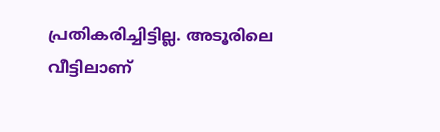പ്രതികരിച്ചിട്ടില്ല. അടൂരിലെ വീട്ടിലാണ്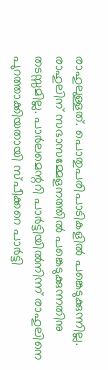രാഹുലുള്ളത്. പൊതുപരിപാടികളില്‍ പങ്കെടുക്കുന്നില്ല. രാഹുലിന് സഭാസമ്മേളനത്തില്‍ പങ്കെടുക്കുന്നതിനു തടസ്സമില്ല. പാര്‍ലമെന്ററി പാര്‍ട്ടിയില്‍നിന്ന് രാഹുലിനെ പുറത്താക്കിയതായി സ്പീക്കറെ പാര്‍ട്ടി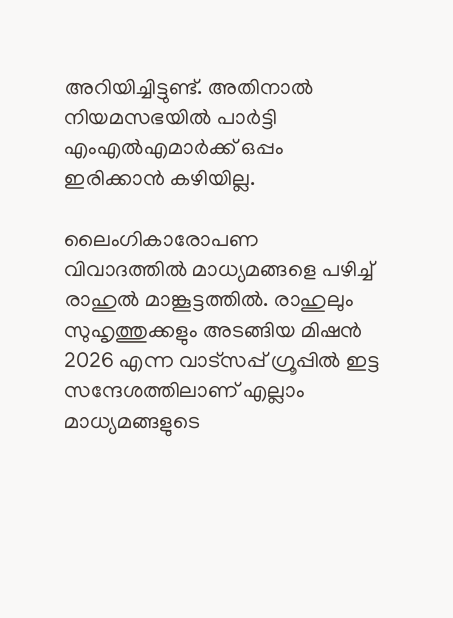അറിയിച്ചിട്ടുണ്ട്. അതിനാല്‍ നിയമസഭയില്‍ പാര്‍ട്ടി എംഎല്‍എമാര്‍ക്ക് ഒപ്പം ഇരിക്കാന്‍ കഴിയില്ല.

ലൈംഗികാരോപണ വിവാദത്തില്‍ മാധ്യമങ്ങളെ പഴിച്ച് രാഹുല്‍ മാങ്കൂട്ടത്തില്‍. രാഹുലും സുഹൃത്തുക്കളും അടങ്ങിയ മിഷന്‍ 2026 എന്ന വാട്‌സപ്പ് ഗ്രൂപ്പില്‍ ഇട്ട സന്ദേശത്തിലാണ് എല്ലാം മാധ്യമങ്ങളുടെ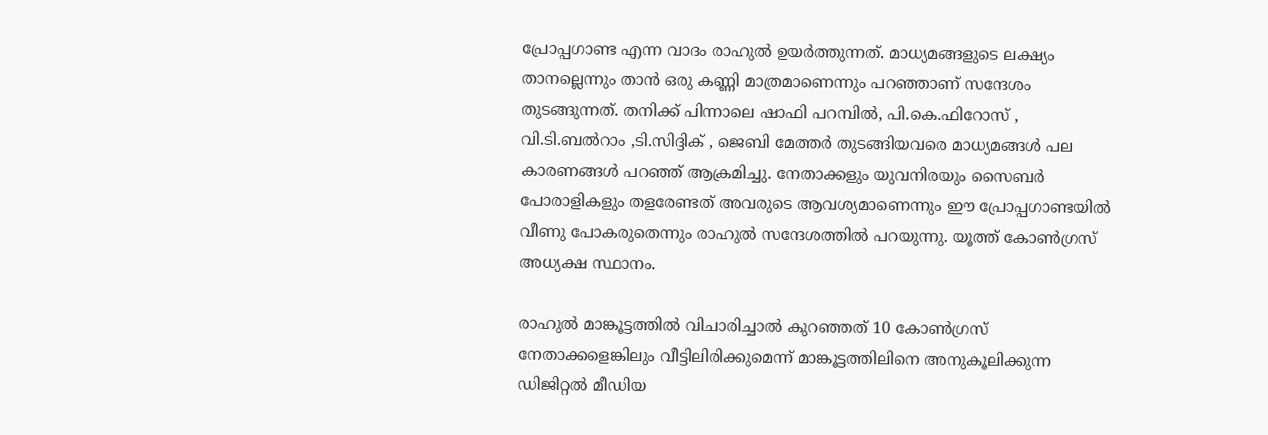പ്രോപ്പഗാണ്ട എന്ന വാദം രാഹുല്‍ ഉയര്‍ത്തുന്നത്. മാധ്യമങ്ങളുടെ ലക്ഷ്യം താനല്ലെന്നും താന്‍ ഒരു കണ്ണി മാത്രമാണെന്നും പറഞ്ഞാണ് സന്ദേശം തുടങ്ങുന്നത്. തനിക്ക് പിന്നാലെ ഷാഫി പറമ്പില്‍, പി.കെ.ഫിറോസ് , വി.ടി.ബല്‍റാം ,ടി.സിദ്ദിക് , ജെബി മേത്തര്‍ തുടങ്ങിയവരെ മാധ്യമങ്ങള്‍ പല കാരണങ്ങള്‍ പറഞ്ഞ് ആക്രമിച്ചു. നേതാക്കളും യുവനിരയും സൈബര്‍ പോരാളികളും തളരേണ്ടത് അവരുടെ ആവശ്യമാണെന്നും ഈ പ്രോപ്പഗാണ്ടയില്‍ വീണു പോകരുതെന്നും രാഹുല്‍ സന്ദേശത്തില്‍ പറയുന്നു. യൂത്ത് കോണ്‍ഗ്രസ് അധ്യക്ഷ സ്ഥാനം.

രാഹുല്‍ മാങ്കൂട്ടത്തില്‍ വിചാരിച്ചാല്‍ കുറഞ്ഞത് 10 കോണ്‍ഗ്രസ് നേതാക്കളെങ്കിലും വീട്ടിലിരിക്കുമെന്ന് മാങ്കൂട്ടത്തിലിനെ അനുകൂലിക്കുന്ന ഡിജിറ്റല്‍ മീഡിയ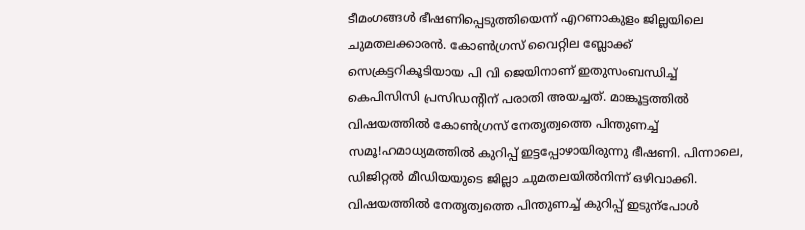ടീമംഗങ്ങള്‍ ഭീഷണിപ്പെടുത്തിയെന്ന് എറണാകുളം ജില്ലയിലെ ചുമതലക്കാരന്‍. കോണ്‍ഗ്രസ് വൈറ്റില ബ്ലോക്ക് സെക്രട്ടറികൂടിയായ പി വി ജെയിനാണ് ഇതുസംബന്ധിച്ച് കെപിസിസി പ്രസിഡന്റിന് പരാതി അയച്ചത്. മാങ്കൂട്ടത്തില്‍ വിഷയത്തില്‍ കോണ്‍ഗ്രസ് നേതൃത്വത്തെ പിന്തുണച്ച് സമൂ!ഹമാധ്യമത്തില്‍ കുറിപ്പ് ഇട്ടപ്പോഴായിരുന്നു ഭീഷണി. പിന്നാലെ, ഡിജിറ്റല്‍ മീഡിയയുടെ ജില്ലാ ചുമതലയില്‍നിന്ന് ഒഴിവാക്കി. വിഷയത്തില്‍ നേതൃത്വത്തെ പിന്തുണച്ച് കുറിപ്പ് ഇടുന്‌പോള്‍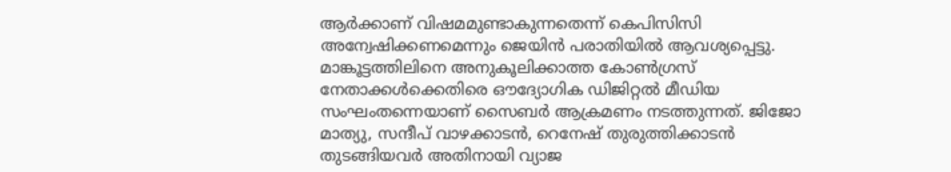ആര്‍ക്കാണ് വിഷമമുണ്ടാകുന്നതെന്ന് കെപിസിസി അന്വേഷിക്കണമെന്നും ജെയിന്‍ പരാതിയില്‍ ആവശ്യപ്പെട്ടു. മാങ്കൂട്ടത്തിലിനെ അനുകൂലിക്കാത്ത കോണ്‍ഗ്രസ് നേതാക്കള്‍ക്കെതിരെ ഔദ്യോഗിക ഡിജിറ്റല്‍ മീഡിയ സംഘംതന്നെയാണ് സൈബര്‍ ആക്രമണം നടത്തുന്നത്. ജിജോ മാത്യു, സന്ദീപ് വാഴക്കാടന്‍, റെനേഷ് തുരുത്തിക്കാടന്‍ തുടങ്ങിയവര്‍ അതിനായി വ്യാജ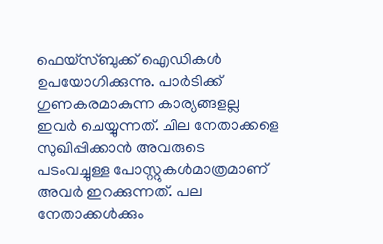ഫെയ്‌സ്ബുക്ക് ഐഡികള്‍ ഉപയോഗിക്കുന്നു. പാര്‍ടിക്ക് ഗുണകരമാകുന്ന കാര്യങ്ങളല്ല ഇവര്‍ ചെയ്യുന്നത്. ചില നേതാക്കളെ സുഖിപ്പിക്കാന്‍ അവരുടെ പടംവച്ചുള്ള പോസ്റ്റുകള്‍മാത്രമാണ് അവര്‍ ഇറക്കുന്നത്. പല നേതാക്കള്‍ക്കും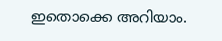ഇതൊക്കെ അറിയാം.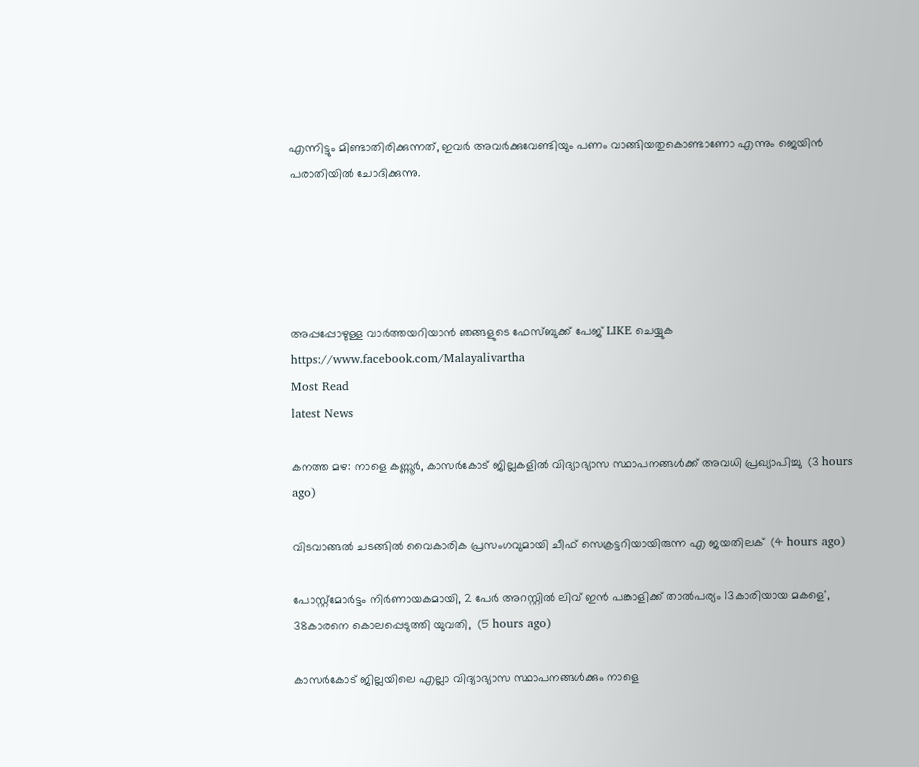എന്നിട്ടും മിണ്ടാതിരിക്കുന്നത്, ഇവര്‍ അവര്‍ക്കുവേണ്ടിയും പണം വാങ്ങിയതുകൊണ്ടാണോ എന്നും ജെയിന്‍ പരാതിയില്‍ ചോദിക്കുന്നു.





അപ്പപ്പോഴുള്ള വാര്‍ത്തയറിയാന്‍ ഞങ്ങളുടെ ഫേസ്‌ബുക്ക്‌ പേജ് LIKE ചെയ്യുക
https://www.facebook.com/Malayalivartha
Most Read
latest News

കനത്ത മഴ: നാളെ കണ്ണൂര്‍, കാസര്‍കോട് ജില്ലകളില്‍ വിദ്യാഭ്യാസ സ്ഥാപനങ്ങള്‍ക്ക് അവധി പ്രഖ്യാപിച്ചു  (3 hours ago)

വിടവാങ്ങല്‍ ചടങ്ങില്‍ വൈകാരിക പ്രസംഗവുമായി ചീഫ് സെക്രട്ടറിയായിരുന്ന എ ജയതിലക്  (4 hours ago)

പോസ്റ്റ്മോർട്ടം നിർണായകമായി, 2 പേർ അറസ്റ്റിൽ ലിവ് ഇൻ പങ്കാളിക്ക് താൽപര്യം 13കാരിയായ മകളെ', 38കാരനെ കൊലപ്പെടുത്തി യുവതി,  (5 hours ago)

കാസർകോട് ജില്ലയിലെ എല്ലാ വിദ്യാഭ്യാസ സ്ഥാപനങ്ങൾക്കും നാളെ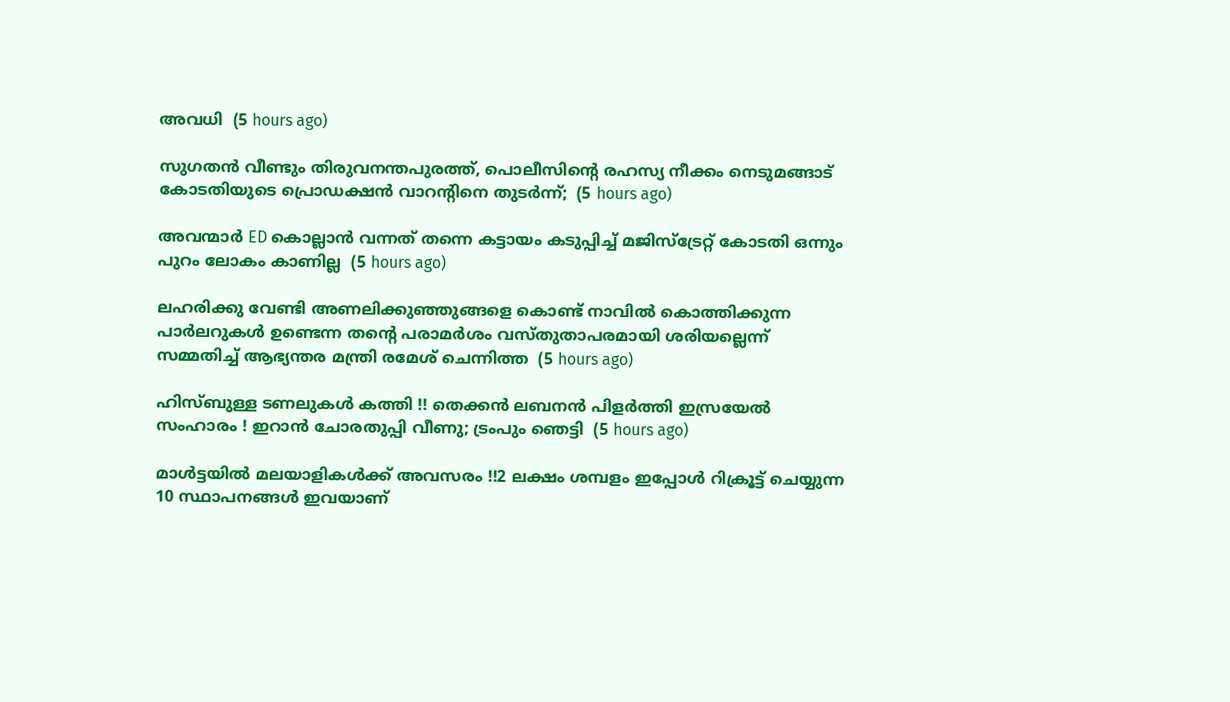അവധി  (5 hours ago)

സുഗതൻ വീണ്ടും തിരുവനന്തപുരത്ത്, പൊലീസിന്‍റെ രഹസ്യ നീക്കം നെടുമങ്ങാട് കോടതിയുടെ പ്രൊഡക്ഷൻ വാറന്‍റിനെ തുടർന്ന്;  (5 hours ago)

അവന്മാർ ED കൊല്ലാൻ വന്നത് തന്നെ കട്ടായം കടുപ്പിച്ച് മജിസ്ട്രേറ്റ് കോടതി ഒന്നും പുറം ലോകം കാണില്ല  (5 hours ago)

ലഹരിക്കു വേണ്ടി അണലിക്കുഞ്ഞുങ്ങളെ കൊണ്ട് നാവിൽ കൊത്തിക്കുന്ന പാർലറുകൾ ഉണ്ടെന്ന തന്‍റെ പരാമർശം വസ്തുതാപരമായി ശരിയല്ലെന്ന് സമ്മതിച്ച് ആഭ്യന്തര മന്ത്രി രമേശ് ചെന്നിത്ത  (5 hours ago)

ഹിസ്ബുള്ള ടണലുകള്‍ കത്തി !! തെക്കന്‍ ലബനന്‍ പിളര്‍ത്തി ഇസ്രയേല്‍ സംഹാരം ! ഇറാന്‍ ചോരതുപ്പി വീണു; ട്രംപും ഞെട്ടി  (5 hours ago)

മാൾട്ടയിൽ മലയാളികൾക്ക് അവസരം !!2 ലക്ഷം ശമ്പളം ഇപ്പോൾ റിക്രൂട്ട് ചെയ്യുന്ന 10 സ്ഥാപനങ്ങൾ ഇവയാണ്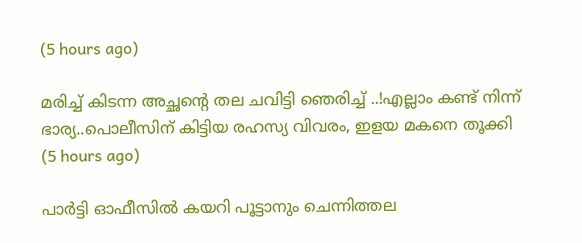(5 hours ago)

മരിച്ച് കിടന്ന അച്ഛന്റെ തല ചവിട്ടി ഞെരിച്ച് ..!എല്ലാം കണ്ട് നിന്ന് ഭാര്യ..പൊലീസിന് കിട്ടിയ രഹസ്യ വിവരം, ഇളയ മകനെ തൂക്കി  (5 hours ago)

പാർട്ടി ഓഫീസിൽ കയറി പൂട്ടാനും ചെന്നിത്തല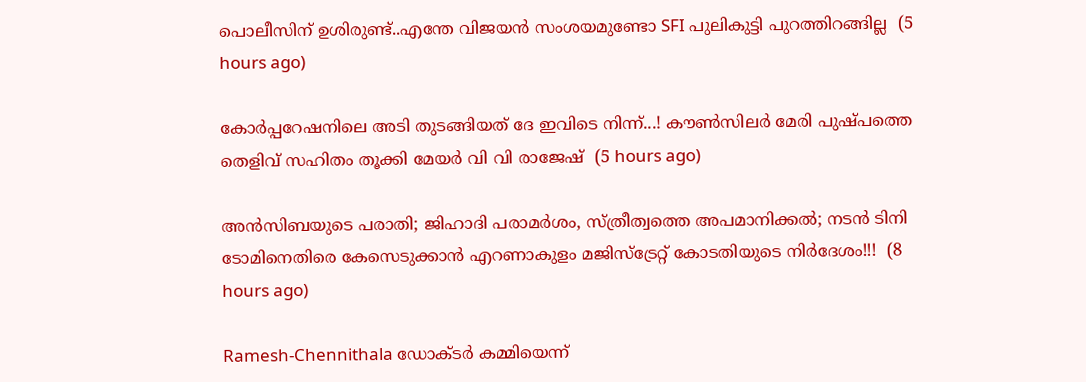പൊലീസിന് ഉശിരുണ്ട്..എന്തേ വിജയൻ സംശയമുണ്ടോ SFI പുലികുട്ടി പുറത്തിറങ്ങില്ല  (5 hours ago)

കോർപ്പറേഷനിലെ അടി തുടങ്ങിയത് ദേ ഇവിടെ നിന്ന്...! കൗൺസിലർ മേരി പുഷ്പത്തെ തെളിവ് സഹിതം തൂക്കി മേയർ വി വി രാജേഷ്  (5 hours ago)

അൻസിബയുടെ പരാതി; ജിഹാദി പരാമർശം, സ്ത്രീത്വത്തെ അപമാനിക്കൽ; നടൻ ടിനി ടോമിനെതിരെ കേസെടുക്കാൻ എറണാകുളം മജിസ്ട്രേറ്റ് കോടതിയുടെ നിർദേശം!!!  (8 hours ago)

Ramesh-Chennithala ഡോക്ടർ കമ്മിയെന്ന്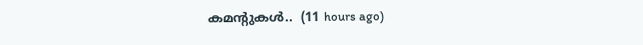കമന്റുകൾ..  (11 hours ago)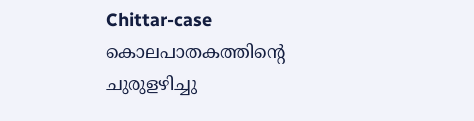Chittar-case കൊലപാതകത്തിന്റെ ചുരുളഴിച്ചു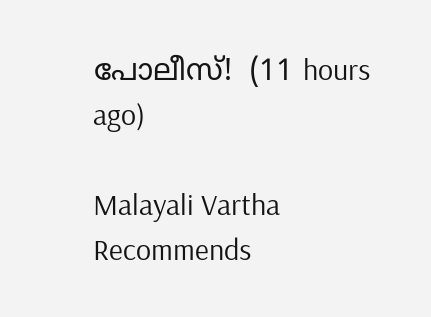പോലീസ്!  (11 hours ago)

Malayali Vartha Recommends